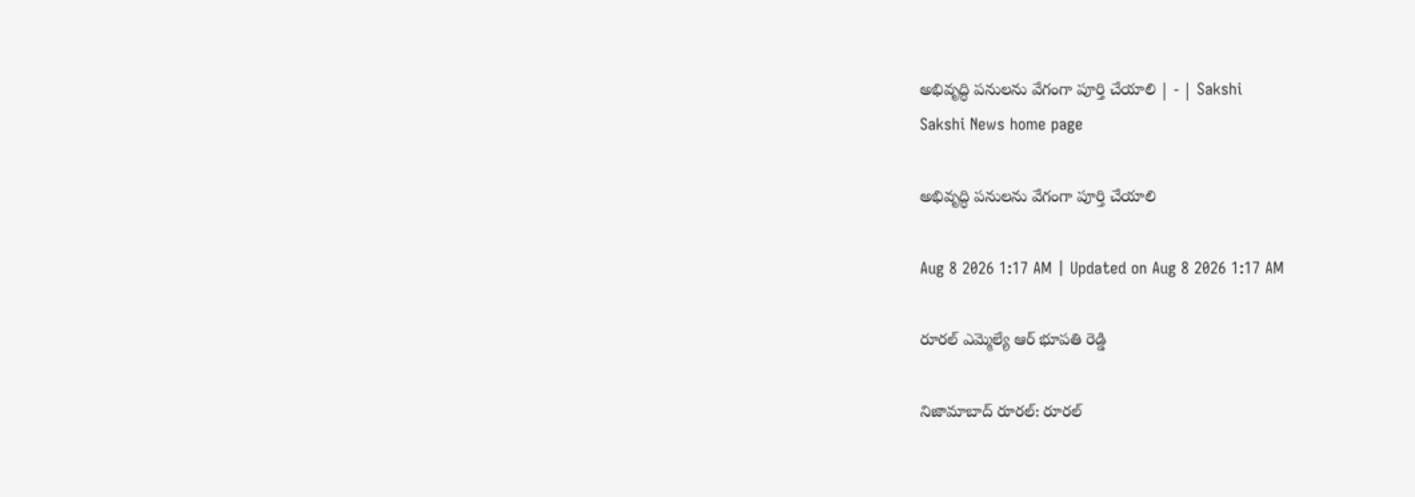అభివృద్ధి పనులను వేగంగా పూర్తి చేయాలి | - | Sakshi
Sakshi News home page

అభివృద్ధి పనులను వేగంగా పూర్తి చేయాలి

Aug 8 2026 1:17 AM | Updated on Aug 8 2026 1:17 AM

రూరల్‌ ఎమ్మెల్యే ఆర్‌ భూపతి రెడ్డి

నిజామాబాద్‌ రూరల్‌: రూరల్‌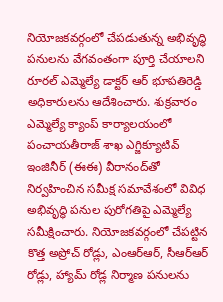నియోజకవర్గంలో చేపడుతున్న అభివృద్ధి పనులను వేగవంతంగా పూర్తి చేయాలని రూరల్‌ ఎమ్మెల్యే డాక్టర్‌ ఆర్‌ భూపతిరెడ్డి అధికారులను ఆదేశించారు. శుక్రవారం ఎమ్మెల్యే క్యాంప్‌ కార్యాలయంలో పంచాయతీరాజ్‌ శాఖ ఎగ్జిక్యూటివ్‌ ఇంజినీర్‌ (ఈఈ) వీరానంద్‌తో నిర్వహించిన సమీక్ష సమావేశంలో వివిధ అభివృద్ధి పనుల పురోగతిపై ఎమ్మెల్యే సమీక్షించారు. నియోజకవర్గంలో చేపట్టిన కొత్త అప్రోచ్‌ రోడ్లు, ఎంఆర్‌ఆర్‌, సీఆర్‌ఆర్‌ రోడ్లు, హ్యామ్‌ రోడ్ల నిర్మాణ పనులను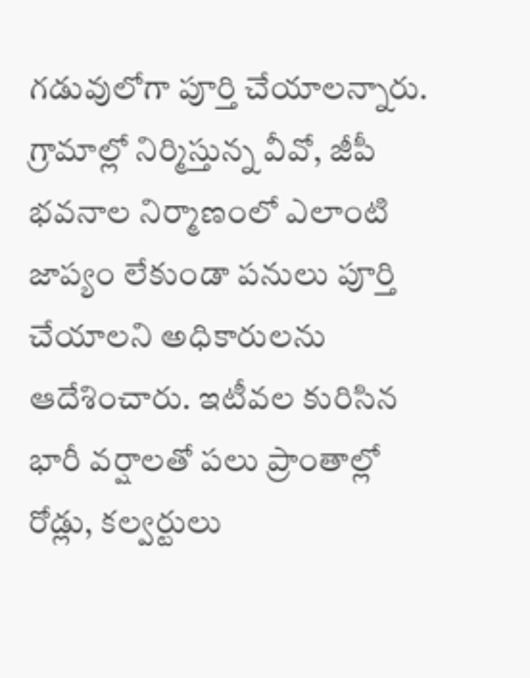గడువులోగా పూర్తి చేయాలన్నారు. గ్రామాల్లో నిర్మిస్తున్న వీవో, జీపీ భవనాల నిర్మాణంలో ఎలాంటి జాప్యం లేకుండా పనులు పూర్తి చేయాలని అధికారులను ఆదేశించారు. ఇటీవల కురిసిన భారీ వర్షాలతో పలు ప్రాంతాల్లో రోడ్లు, కల్వర్టులు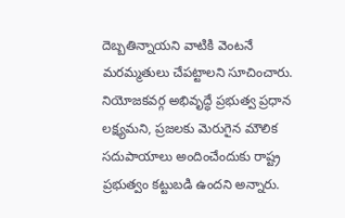దెబ్బతిన్నాయని వాటికి వెంటనే మరమ్మతులు చేపట్టాలని సూచించారు. నియోజకవర్గ అభివృద్ధే ప్రభుత్వ ప్రధాన లక్ష్యమని, ప్రజలకు మెరుగైన మౌలిక సదుపాయాలు అందించేందుకు రాష్ట్ర ప్రభుత్వం కట్టుబడి ఉందని అన్నారు.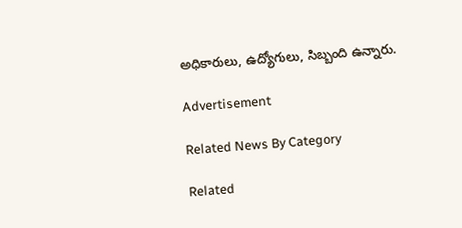అధికారులు, ఉద్యోగులు, సిబ్బంది ఉన్నారు.

Advertisement

Related News By Category

Related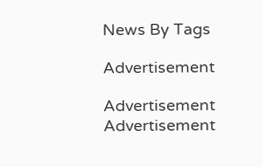News By Tags

Advertisement

Advertisement
Advertisement